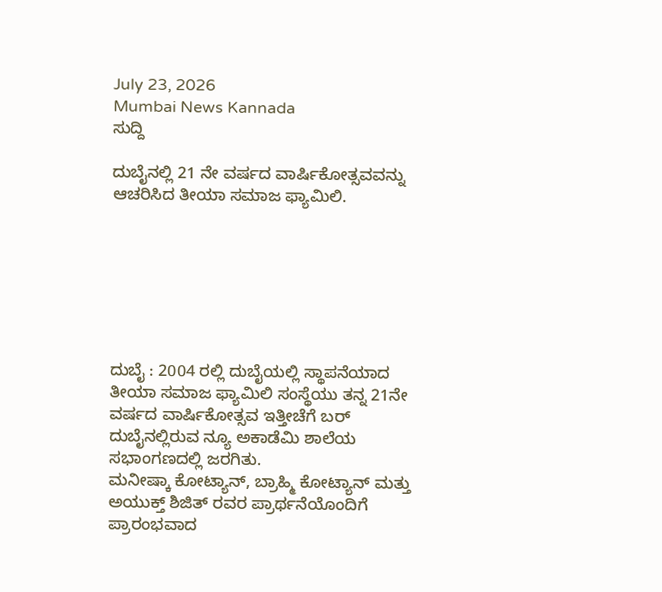July 23, 2026
Mumbai News Kannada
ಸುದ್ದಿ

ದುಬೈನಲ್ಲಿ 21 ನೇ ವರ್ಷದ ವಾರ್ಷಿಕೋತ್ಸವವನ್ನು ಆಚರಿಸಿದ ತೀಯಾ ಸಮಾಜ ಫ್ಯಾಮಿಲಿ.







ದುಬೈ : 2004 ರಲ್ಲಿ‌ ದುಬೈಯಲ್ಲಿ ಸ್ಥಾಪನೆಯಾದ ತೀಯಾ ಸಮಾಜ ಫ್ಯಾಮಿಲಿ ಸಂಸ್ಥೆಯು ತನ್ನ 21ನೇ ವರ್ಷದ ವಾರ್ಷಿಕೋತ್ಸವ ಇತ್ತೀಚೆಗೆ ಬರ್ ದುಬೈನಲ್ಲಿರುವ ನ್ಯೂ ಅಕಾಡೆಮಿ ಶಾಲೆಯ ಸಭಾಂಗಣದಲ್ಲಿ ಜರಗಿತು.
ಮನೀಷ್ಕಾ ಕೋಟ್ಯಾನ್, ಬ್ರಾಹ್ಮಿ ಕೋಟ್ಯಾನ್ ಮತ್ತು ಅಯುಕ್ತ್ ಶಿಜಿತ್ ರವರ ಪ್ರಾರ್ಥನೆಯೊಂದಿಗೆ ಪ್ರಾರಂಭವಾದ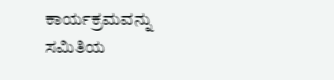ಕಾರ್ಯಕ್ರಮವನ್ನು ಸಮಿತಿಯ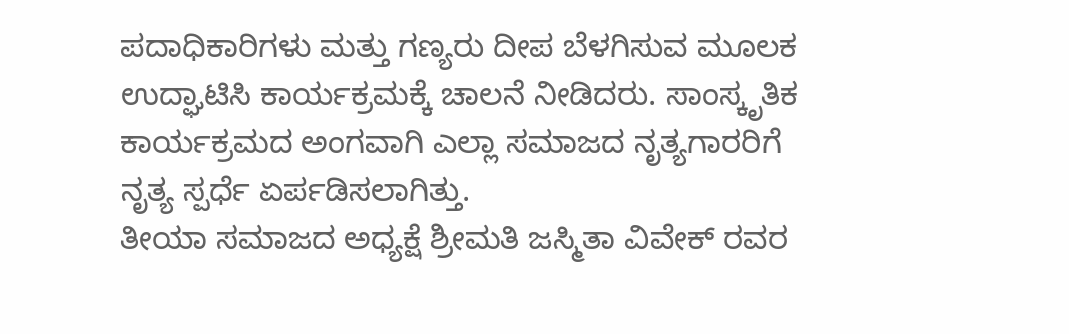ಪದಾಧಿಕಾರಿಗಳು ಮತ್ತು ಗಣ್ಯರು ದೀಪ ಬೆಳಗಿಸುವ ಮೂಲಕ ಉದ್ಘಾಟಿಸಿ ಕಾರ್ಯಕ್ರಮಕ್ಕೆ ಚಾಲನೆ ನೀಡಿದರು. ಸಾಂಸ್ಕೃತಿಕ ಕಾರ್ಯಕ್ರಮದ ಅಂಗವಾಗಿ ಎಲ್ಲಾ ಸಮಾಜದ ನೃತ್ಯಗಾರರಿಗೆ ನೃತ್ಯ ಸ್ಪರ್ಧೆ ಏರ್ಪಡಿಸಲಾಗಿತ್ತು.
ತೀಯಾ ಸಮಾಜದ ಅಧ್ಯಕ್ಷೆ ಶ್ರೀಮತಿ ಜಸ್ಮಿತಾ ವಿವೇಕ್ ರವರ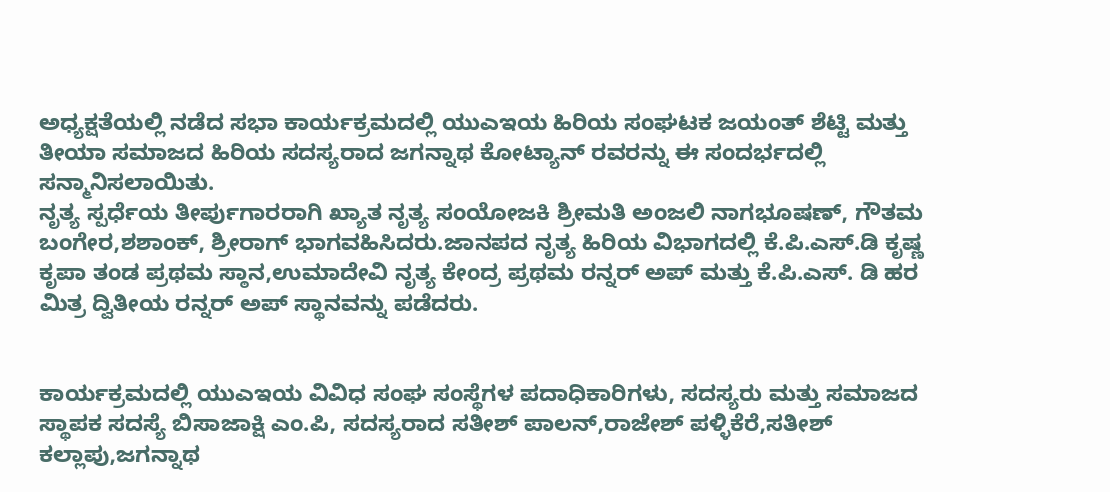ಅಧ್ಯಕ್ಷತೆಯಲ್ಲಿ ನಡೆದ ಸಭಾ ಕಾರ್ಯಕ್ರಮದಲ್ಲಿ ಯುಎಇಯ ಹಿರಿಯ ಸಂಘಟಕ ಜಯಂತ್ ಶೆಟ್ಟಿ ಮತ್ತು ತೀಯಾ ಸಮಾಜದ ಹಿರಿಯ ಸದಸ್ಯರಾದ ಜಗನ್ನಾಥ ಕೋಟ್ಯಾನ್ ರವರನ್ನು ಈ ಸಂದರ್ಭದಲ್ಲಿ ಸನ್ಮಾನಿಸಲಾಯಿತು.
ನೃತ್ಯ ಸ್ಪರ್ಧೆಯ ತೀರ್ಪುಗಾರರಾಗಿ ಖ್ಯಾತ ನೃತ್ಯ ಸಂಯೋಜಕಿ ಶ್ರೀಮತಿ ಅಂಜಲಿ ನಾಗಭೂಷಣ್, ಗೌತಮ ಬಂಗೇರ,ಶಶಾಂಕ್, ಶ್ರೀರಾಗ್ ಭಾಗವಹಿಸಿದರು.ಜಾನಪದ ನೃತ್ಯ ಹಿರಿಯ ವಿಭಾಗದಲ್ಲಿ ಕೆ.ಪಿ.ಎಸ್.ಡಿ ಕೃಷ್ಣ ಕೃಪಾ ತಂಡ ಪ್ರಥಮ ಸ್ಠಾನ,ಉಮಾದೇವಿ ನೃತ್ಯ ಕೇಂದ್ರ ಪ್ರಥಮ ರನ್ನರ್ ಅಪ್ ಮತ್ತು ಕೆ.ಪಿ.ಎಸ್. ಡಿ ಹರ ಮಿತ್ರ ದ್ವಿತೀಯ ರನ್ನರ್ ಅಪ್ ಸ್ಥಾನವನ್ನು ಪಡೆದರು.


ಕಾರ್ಯಕ್ರಮದಲ್ಲಿ ಯುಎಇಯ ವಿವಿಧ ಸಂಘ ಸಂಸ್ಥೆಗಳ ಪದಾಧಿಕಾರಿಗಳು, ಸದಸ್ಯರು ಮತ್ತು ಸಮಾಜದ ಸ್ಥಾಪಕ ಸದಸ್ಯೆ ಬಿಸಾಜಾಕ್ಷಿ ಎಂ.ಪಿ, ಸದಸ್ಯರಾದ ಸತೀಶ್ ಪಾಲನ್,ರಾಜೇಶ್ ಪಳ್ಳಿಕೆರೆ,ಸತೀಶ್ ಕಲ್ಲಾಪು,ಜಗನ್ನಾಥ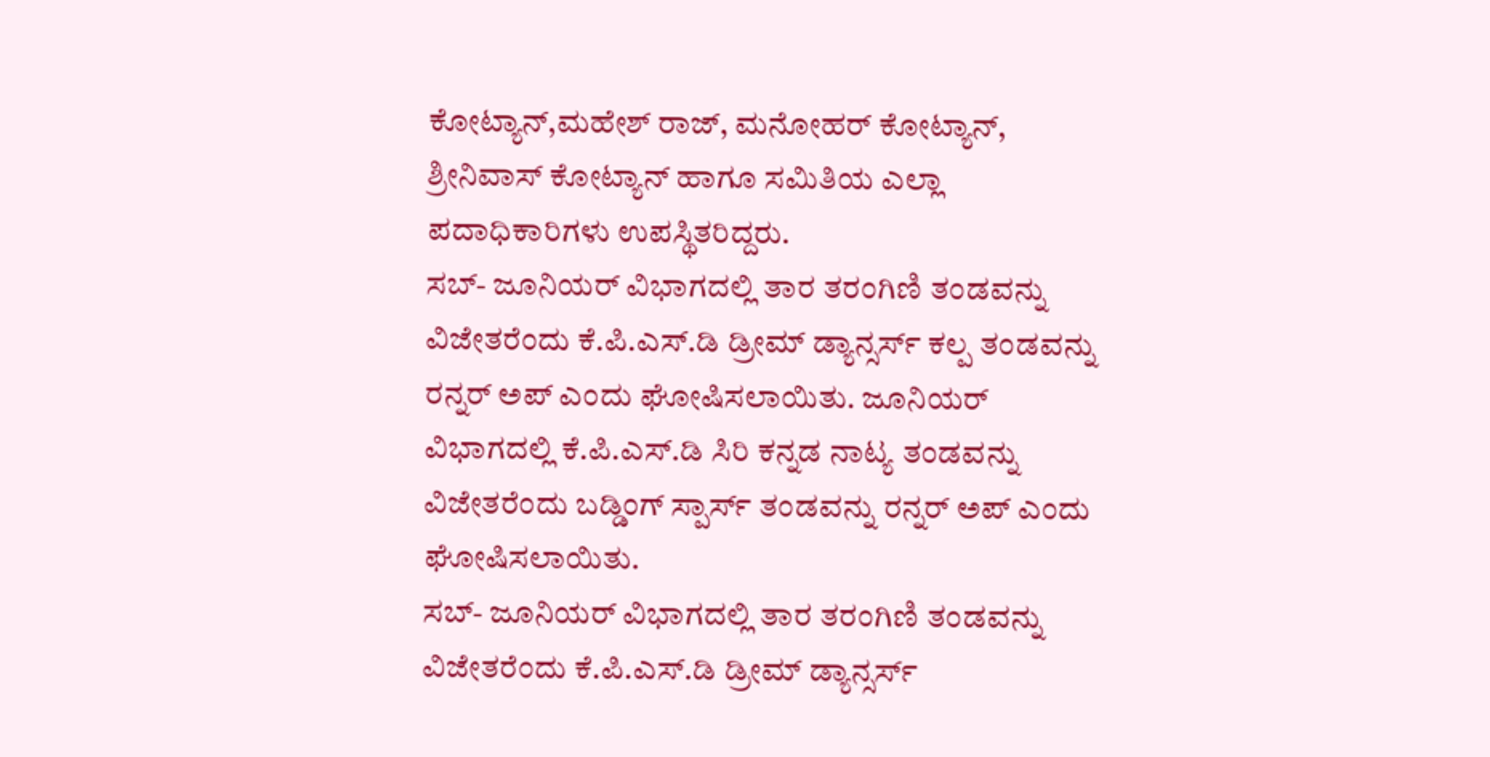ಕೋಟ್ಯಾನ್,ಮಹೇಶ್ ರಾಜ್, ಮನೋಹರ್ ಕೋಟ್ಯಾನ್, ಶ್ರೀನಿವಾಸ್ ಕೋಟ್ಯಾನ್ ಹಾಗೂ ಸಮಿತಿಯ ಎಲ್ಲಾ ಪದಾಧಿಕಾರಿಗಳು ಉಪಸ್ಥಿತರಿದ್ದರು.
ಸಬ್- ಜೂನಿಯರ್‌ ವಿಭಾಗದಲ್ಲಿ ತಾರ ತರಂಗಿಣಿ ತಂಡವನ್ನು ವಿಜೇತರೆಂದು ಕೆ.ಪಿ.ಎಸ್.ಡಿ ಡ್ರೀಮ್ ಡ್ಯಾನ್ಸರ್ಸ್ ಕಲ್ಪ ತಂಡವನ್ನು ರನ್ನರ್ ಅಪ್ ಎಂದು ಘೋಷಿಸಲಾಯಿತು. ಜೂನಿಯರ್ ವಿಭಾಗದಲ್ಲಿ ಕೆ.ಪಿ.ಎಸ್.ಡಿ ಸಿರಿ ಕನ್ನಡ ನಾಟ್ಯ ತಂಡವನ್ನು ವಿಜೇತರೆಂದು ಬಡ್ಡಿಂಗ್ ಸ್ಪಾರ್ಸ್ ತಂಡವನ್ನು ರನ್ನರ್ ಅಪ್ ಎಂದು ಘೋಷಿಸಲಾಯಿತು.
ಸಬ್- ಜೂನಿಯರ್‌ ವಿಭಾಗದಲ್ಲಿ ತಾರ ತರಂಗಿಣಿ ತಂಡವನ್ನು ವಿಜೇತರೆಂದು ಕೆ.ಪಿ.ಎಸ್.ಡಿ ಡ್ರೀಮ್ ಡ್ಯಾನ್ಸರ್ಸ್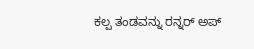ಕಲ್ಪ ತಂಡವನ್ನು ರನ್ನರ್ ಅಪ್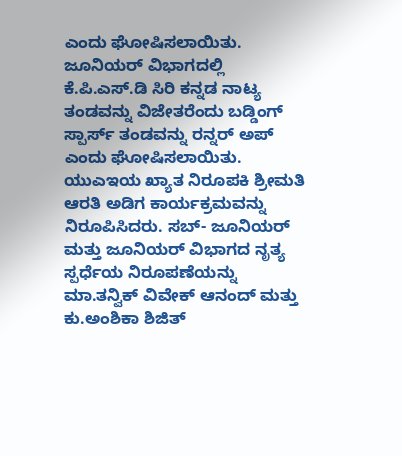ಎಂದು ಘೋಷಿಸಲಾಯಿತು. ಜೂನಿಯರ್ ವಿಭಾಗದಲ್ಲಿ ಕೆ.ಪಿ.ಎಸ್.ಡಿ ಸಿರಿ ಕನ್ನಡ ನಾಟ್ಯ ತಂಡವನ್ನು ವಿಜೇತರೆಂದು ಬಡ್ಡಿಂಗ್ ಸ್ಪಾರ್ಸ್ ತಂಡವನ್ನು ರನ್ನರ್ ಅಪ್ ಎಂದು ಘೋಷಿಸಲಾಯಿತು.
ಯುಎಇಯ ಖ್ಯಾತ ನಿರೂಪಕಿ ಶ್ರೀಮತಿ ಆರತಿ ಅಡಿಗ ಕಾರ್ಯಕ್ರಮವನ್ನು ನಿರೂಪಿಸಿದರು. ಸಬ್- ಜೂನಿಯರ್ ಮತ್ತು ಜೂನಿಯರ್ ವಿಭಾಗದ ನೃತ್ಯ ಸ್ಪರ್ಧೆಯ ನಿರೂಪಣೆಯನ್ನು ಮಾ.ತನ್ವಿಕ್ ವಿವೇಕ್ ಆನಂದ್ ಮತ್ತು ಕು.ಅಂಶಿಕಾ ಶಿಜಿತ್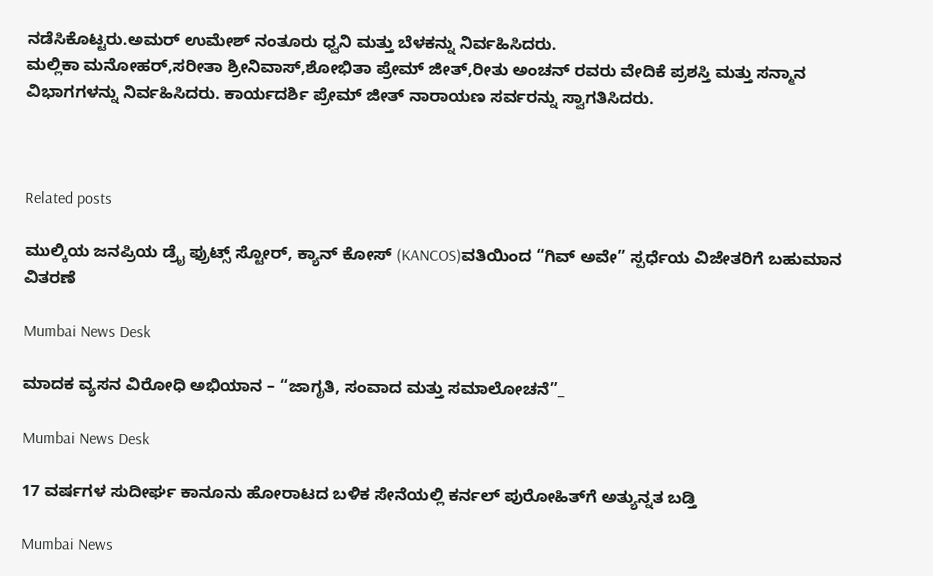ನಡೆಸಿಕೊಟ್ಟರು.ಅಮರ್ ಉಮೇಶ್ ನಂತೂರು ಧ್ವನಿ ಮತ್ತು ಬೆಳಕನ್ನು ನಿರ್ವಹಿಸಿದರು.
ಮಲ್ಲಿಕಾ ಮನೋಹರ್,ಸರೀತಾ ಶ್ರೀನಿವಾಸ್,ಶೋಭಿತಾ ಪ್ರೇಮ್ ಜೀತ್,ರೀತು ಅಂಚನ್ ರವರು ವೇದಿಕೆ ಪ್ರಶಸ್ತಿ ಮತ್ತು ಸನ್ಮಾನ ವಿಭಾಗಗಳನ್ನು ನಿರ್ವಹಿಸಿದರು. ಕಾರ್ಯದರ್ಶಿ ಪ್ರೇಮ್ ಜೀತ್ ನಾರಾಯಣ ಸರ್ವರನ್ನು ಸ್ವಾಗತಿಸಿದರು.



Related posts

ಮುಲ್ಕಿಯ ಜನಪ್ರಿಯ ಡ್ರೈ ಫ್ರುಟ್ಸ್ ಸ್ಟೋರ್, ಕ್ಯಾನ್ ಕೋಸ್ (KANCOS)ವತಿಯಿಂದ “ಗಿವ್ ಅವೇ” ಸ್ಪರ್ಧೆಯ ವಿಜೇತರಿಗೆ ಬಹುಮಾನ ವಿತರಣೆ

Mumbai News Desk

ಮಾದಕ ವ್ಯಸನ ವಿರೋಧಿ ಅಭಿಯಾನ – “ಜಾಗೃತಿ, ಸಂವಾದ ಮತ್ತು ಸಮಾಲೋಚನೆ”_

Mumbai News Desk

17 ವರ್ಷಗಳ ಸುದೀರ್ಘ ಕಾನೂನು ಹೋರಾಟದ ಬಳಿಕ ಸೇನೆಯಲ್ಲಿ ಕರ್ನಲ್ ಪುರೋಹಿತ್‌ಗೆ ಅತ್ಯುನ್ನತ ಬಡ್ತಿ

Mumbai News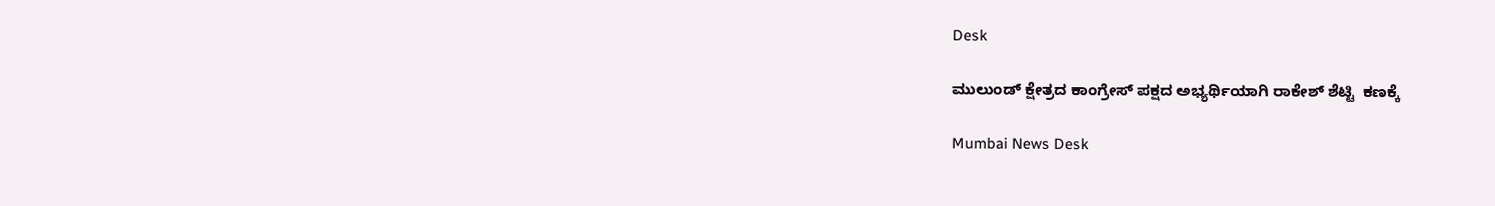Desk

ಮುಲುಂಡ್ ಕ್ಷೇತ್ರದ ‌ಕಾಂಗ್ರೇಸ್ ಪಕ್ಷದ ಅಭ್ಯರ್ಥಿಯಾಗಿ ರಾಕೇಶ್ ಶೆಟ್ಟಿ  ಕಣಕ್ಕೆ

Mumbai News Desk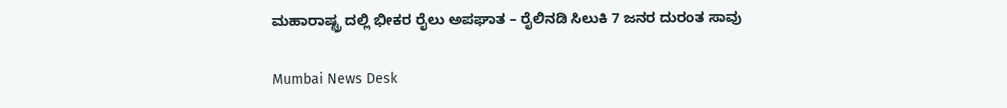ಮಹಾರಾಷ್ಟ್ರ ದಲ್ಲಿ ಭೀಕರ ರೈಲು ಅಪಘಾತ – ರೈಲಿನಡಿ ಸಿಲುಕಿ 7 ಜನರ ದುರಂತ ಸಾವು

Mumbai News Desk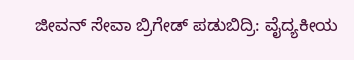ಜೀವನ್ ಸೇವಾ ಬ್ರಿಗೇಡ್‌ ಪಡುಬಿದ್ರಿ: ವೈದ್ಯಕೀಯ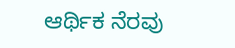ಆರ್ಥಿಕ ನೆರವು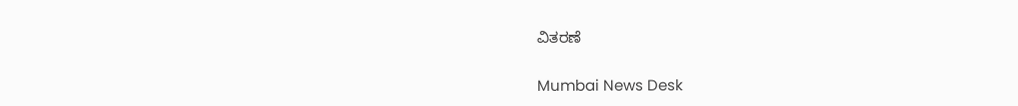ವಿತರಣೆ

Mumbai News Desk